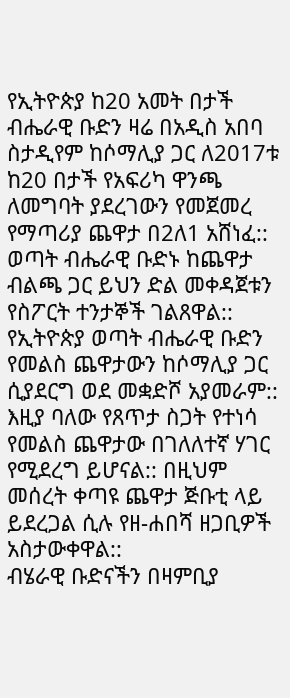የኢትዮጵያ ከ20 አመት በታች ብሔራዊ ቡድን ዛሬ በአዲስ አበባ ስታዲየም ከሶማሊያ ጋር ለ2017ቱ ከ20 በታች የአፍሪካ ዋንጫ ለመግባት ያደረገውን የመጀመረ የማጣሪያ ጨዋታ በ2ለ1 አሸነፈ::
ወጣት ብሔራዊ ቡድኑ ከጨዋታ ብልጫ ጋር ይህን ድል መቀዳጀቱን የስፖርት ተንታኞች ገልጸዋል::
የኢትዮጵያ ወጣት ብሔራዊ ቡድን የመልስ ጨዋታውን ከሶማሊያ ጋር ሲያደርግ ወደ መቋድሾ አያመራም:: እዚያ ባለው የጸጥታ ስጋት የተነሳ የመልስ ጨዋታው በገለለተኛ ሃገር የሚደረግ ይሆናል:: በዚህም መሰረት ቀጣዩ ጨዋታ ጅቡቲ ላይ ይደረጋል ሲሉ የዘ-ሐበሻ ዘጋቢዎች አስታውቀዋል::
ብሄራዊ ቡድናችን በዛምቢያ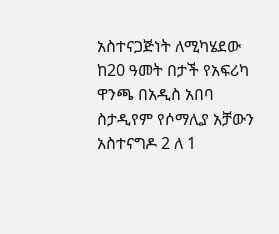አስተናጋጅነት ለሚካሄደው ከ20 ዓመት በታች የአፍሪካ ዋንጫ በአዲስ አበባ ስታዲየም የሶማሊያ አቻውን አስተናግዶ 2 ለ 1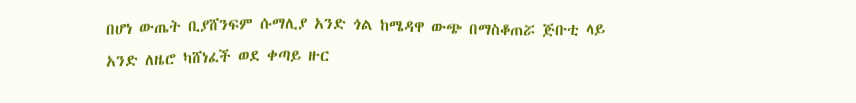በሆነ ውጤት ቢያሸንፍም ሱማሊያ አንድ ጎል ከሜዳዋ ውጭ በማስቆጠሯ ጅቡቲ ላይ አንድ ለዜሮ ካሸነፈች ወደ ቀጣይ ዙር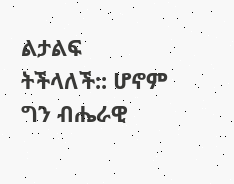ልታልፍ ትችላለች:: ሆኖም ግን ብሔራዊ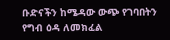ቡድናችን ከሜዳው ውጭ የገባበትን የግብ ዕዳ ለመክፈል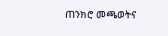ጠንክሮ መጫወትና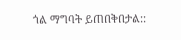ጎል ማግባት ይጠበቅበታል::